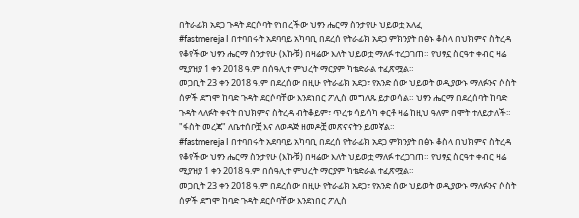በትራፊክ አደጋ ጉዳት ደርሶባት የነበረችው ህፃን ሔርማ ስንታየሁ ህይወቷ አለፈ
#fastmereja I በተባበሩት አደባባይ አካባቢ በደረሰ የትራፊክ አደጋ ምክንያት በፅኑ ቆስላ በህክምና ስትረዳ የቆየችው ህፃን ሔርማ ስንታየሁ (እኩቹ) በዛሬው እለት ህይወቷ ማለፉ ተረጋገጠ። የህፃኗ ስርዓተ ቀብር ዛሬ ሚያዝያ 1 ቀን 2018 ዓ.ም በሰዓሊተ ምህረት ማርያም ካቴድራል ተፈጽሟል።
መጋቢት 23 ቀን 2018 ዓ.ም በደረሰው በዚሁ የትራፊክ አደጋ፣ የአንድ ሰው ህይወት ወዲያውኑ ማለፉንና ሶስት ሰዎች ደግሞ ከባድ ጉዳት ደርሶባቸው እንደነበር ፖሊስ መግለጹ ይታወሳል። ህፃን ሔርማ በደረሰባት ከባድ ጉዳት ላለፉት ቀናት በህክምና ስትረዳ ብትቆይም፣ ጥረቱ ሳይሳካ ቀርቶ ዛሬ ከዚህ ዓለም በሞት ተለይታለች።
"ፋስት መረጃ" ለቤተሰቦቿ እና ለወዳጅ ዘመዶቿ መጽናናትን ይመኛል።
#fastmereja I በተባበሩት አደባባይ አካባቢ በደረሰ የትራፊክ አደጋ ምክንያት በፅኑ ቆስላ በህክምና ስትረዳ የቆየችው ህፃን ሔርማ ስንታየሁ (እኩቹ) በዛሬው እለት ህይወቷ ማለፉ ተረጋገጠ። የህፃኗ ስርዓተ ቀብር ዛሬ ሚያዝያ 1 ቀን 2018 ዓ.ም በሰዓሊተ ምህረት ማርያም ካቴድራል ተፈጽሟል።
መጋቢት 23 ቀን 2018 ዓ.ም በደረሰው በዚሁ የትራፊክ አደጋ፣ የአንድ ሰው ህይወት ወዲያውኑ ማለፉንና ሶስት ሰዎች ደግሞ ከባድ ጉዳት ደርሶባቸው እንደነበር ፖሊስ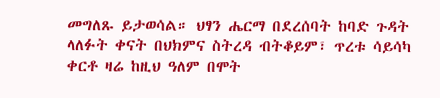መግለጹ ይታወሳል። ህፃን ሔርማ በደረሰባት ከባድ ጉዳት ላለፉት ቀናት በህክምና ስትረዳ ብትቆይም፣ ጥረቱ ሳይሳካ ቀርቶ ዛሬ ከዚህ ዓለም በሞት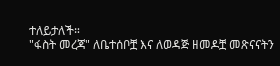ተለይታለች።
"ፋስት መረጃ" ለቤተሰቦቿ እና ለወዳጅ ዘመዶቿ መጽናናትን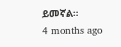ይመኛል።
4 months ago